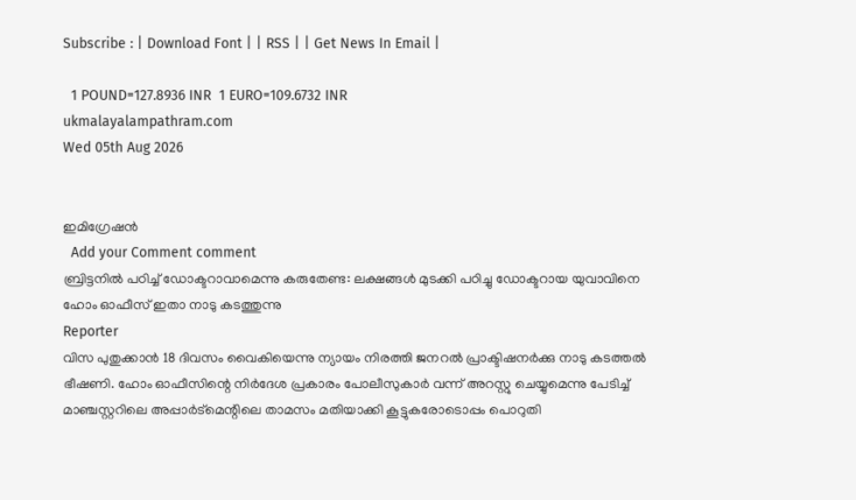Subscribe : | Download Font | | RSS | | Get News In Email |

  1 POUND=127.8936 INR  1 EURO=109.6732 INR
ukmalayalampathram.com
Wed 05th Aug 2026


ഇമിഗ്രേഷന്‍
  Add your Comment comment
ബ്രിട്ടനില്‍ പഠിച്ച് ഡോക്ടറാവാമെന്നു കരുതേണ്ട: ലക്ഷങ്ങള്‍ മുടക്കി പഠിച്ചു ഡോക്ടറായ യുവാവിനെ ഹോം ഓഫീസ് ഇതാ നാടു കടത്തുന്നു
Reporter
വിസ പുതുക്കാന്‍ 18 ദിവസം വൈകിയെന്നു ന്യായം നിരത്തി ജനറല്‍ പ്രാക്ടിഷനര്‍ക്കു നാടു കടത്തല്‍ ഭീഷണി. ഹോം ഓഫീസിന്റെ നിര്‍ദേശ പ്രകാരം പോലീസുകാര്‍ വന്ന് അറസ്റ്റു ചെയ്യുമെന്നു പേടിച്ച് മാഞ്ചസ്റ്ററിലെ അപ്പാര്‍ട്‌മെന്റിലെ താമസം മതിയാക്കി കൂട്ടുകരോടൊപ്പം പൊറുതി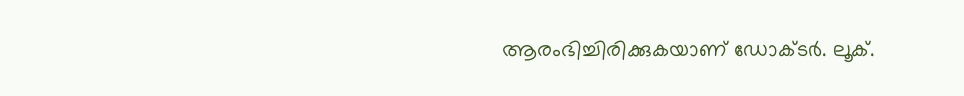ആരംഭിച്ചിരിക്കുകയാണ് ഡോക്ടര്‍. ലൂക്.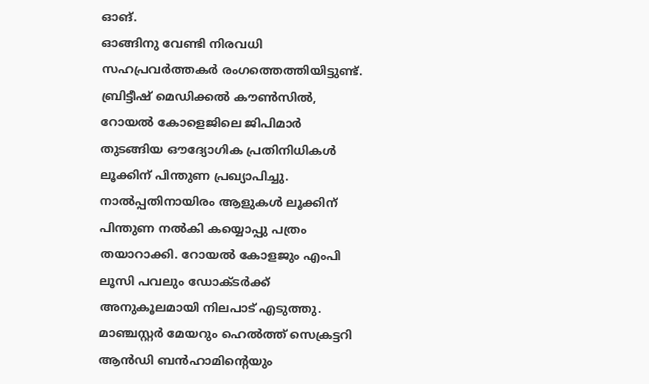ഓങ്.
ഓങ്ങിനു വേണ്ടി നിരവധി സഹപ്രവര്‍ത്തകര്‍ രംഗത്തെത്തിയിട്ടുണ്ട്. ബ്രിട്ടീഷ് മെഡിക്കല്‍ കൗണ്‍സില്‍, റോയല്‍ കോളെജിലെ ജിപിമാര്‍ തുടങ്ങിയ ഔദ്യോഗിക പ്രതിനിധികള്‍ ലൂക്കിന് പിന്തുണ പ്രഖ്യാപിച്ചു. നാല്‍പ്പതിനായിരം ആളുകള്‍ ലൂക്കിന് പിന്തുണ നല്‍കി കയ്യൊപ്പു പത്രം തയാറാക്കി. റോയല്‍ കോളജും എംപി ലൂസി പവലും ഡോക്ടര്‍ക്ക് അനുകൂലമായി നിലപാട് എടുത്തു. മാഞ്ചസ്റ്റര്‍ മേയറും ഹെല്‍ത്ത് സെക്രട്ടറി ആന്‍ഡി ബന്‍ഹാമിന്റെയും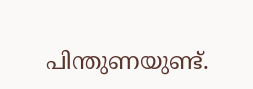പിന്തുണയുണ്ട്.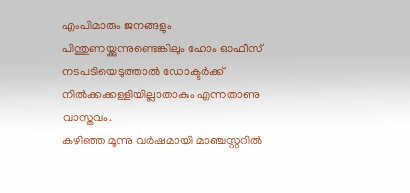എംപിമാരും ജനങ്ങളും പിന്തുണയ്ക്കുന്നുണ്ടെങ്കിലും ഹോം ഓഫീസ് നടപടിയെടുത്താല്‍ ഡോക്ടര്‍ക്ക് നില്‍ക്കക്കള്ളിയില്ലാതാകും എന്നതാണു വാസ്തവം.
കഴിഞ്ഞ മൂന്നു വര്‍ഷമായി മാഞ്ചസ്റ്ററില്‍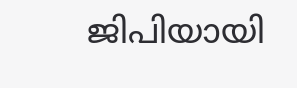ജിപിയായി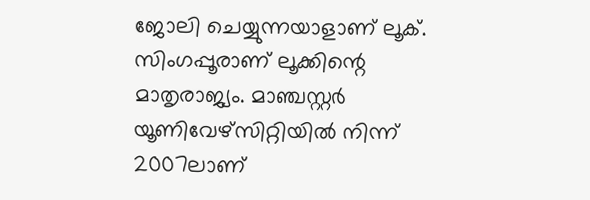ജോലി ചെയ്യുന്നയാളാണ് ലൂക്. സിംഗപ്പൂരാണ് ലൂക്കിന്റെ മാതൃരാജ്യം. മാഞ്ചസ്റ്റര്‍ യൂണിവേഴ്‌സിറ്റിയില്‍ നിന്ന് 2007ലാണ്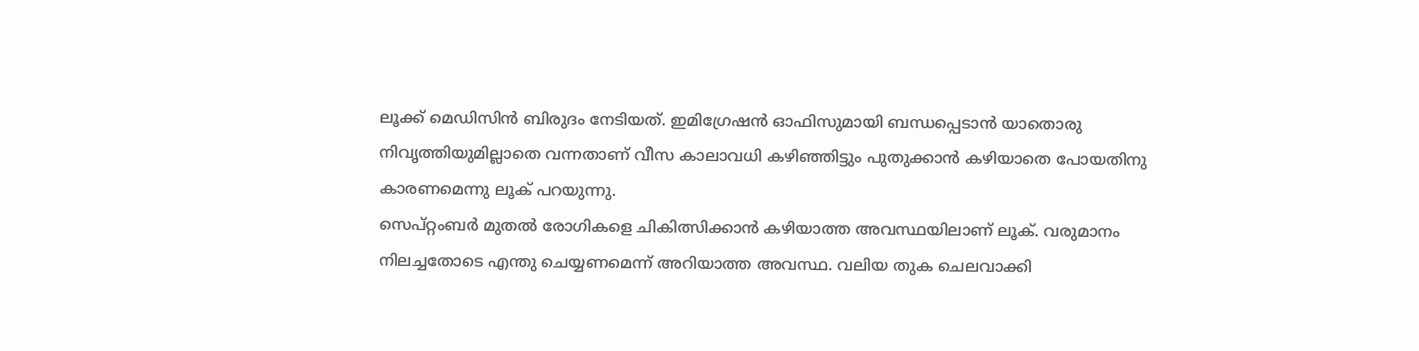ലൂക്ക് മെഡിസിന്‍ ബിരുദം നേടിയത്. ഇമിഗ്രേഷന്‍ ഓഫിസുമായി ബന്ധപ്പെടാന്‍ യാതൊരു നിവൃത്തിയുമില്ലാതെ വന്നതാണ് വീസ കാലാവധി കഴിഞ്ഞിട്ടും പുതുക്കാന്‍ കഴിയാതെ പോയതിനു കാരണമെന്നു ലൂക് പറയുന്നു.
സെപ്റ്റംബര്‍ മുതല്‍ രോഗികളെ ചികിത്സിക്കാന്‍ കഴിയാത്ത അവസ്ഥയിലാണ് ലൂക്. വരുമാനം നിലച്ചതോടെ എന്തു ചെയ്യണമെന്ന് അറിയാത്ത അവസ്ഥ. വലിയ തുക ചെലവാക്കി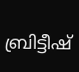ബ്രിട്ടീഷ്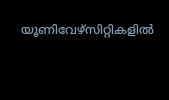യൂണിവേഴ്‌സിറ്റികളില്‍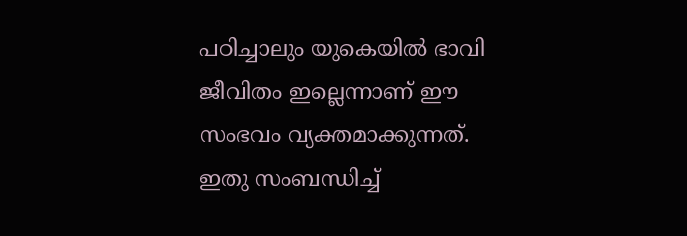പഠിച്ചാലും യുകെയില്‍ ഭാവി ജീവിതം ഇല്ലെന്നാണ് ഈ സംഭവം വ്യക്തമാക്കുന്നത്. ഇതു സംബന്ധിച്ച്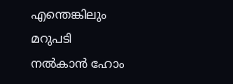എന്തെങ്കിലും മറുപടി നല്‍കാന്‍ ഹോം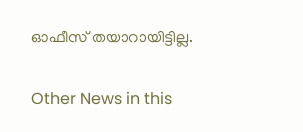ഓഫീസ് തയാറായിട്ടില്ല.

Other News in this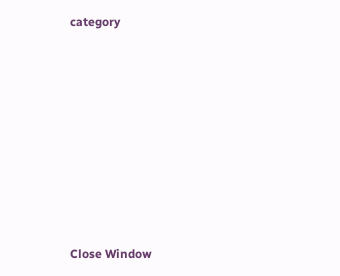category








Close Window